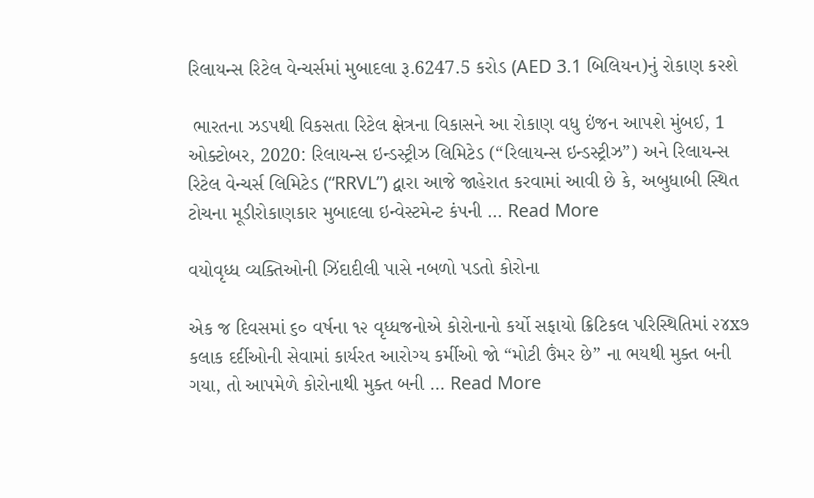રિલાયન્સ રિટેલ વેન્ચર્સમાં મુબાદલા રૂ.6247.5 કરોડ (AED 3.1 બિલિયન)નું રોકાણ કરશે

 ભારતના ઝડપથી વિકસતા રિટેલ ક્ષેત્રના વિકાસને આ રોકાણ વધુ ઇંજન આપશે મુંબઈ, 1 ઓક્ટોબર, 2020: રિલાયન્સ ઇન્ડસ્ટ્રીઝ લિમિટેડ (“રિલાયન્સ ઇન્ડસ્ટ્રીઝ”) અને રિલાયન્સ રિટેલ વેન્ચર્સ લિમિટેડ (“RRVL”) દ્વારા આજે જાહેરાત કરવામાં આવી છે કે, અબુધાબી સ્થિત ટોચના મૂડીરોકાણકાર મુબાદલા ઇન્વેસ્ટમેન્ટ કંપની … Read More

વયોવૃધ્ધ વ્યક્તિઓની ઝિંદાદીલી પાસે નબળો પડતો કોરોના

એક જ દિવસમાં ૬૦ વર્ષના ૧૨ વૃધ્ધજનોએ કોરોનાનો કર્યો સફાયો ક્રિટિકલ પરિસ્થિતિમાં ૨૪x૭ કલાક દર્દીઓની સેવામાં કાર્યરત આરોગ્ય કર્મીઓ જો “મોટી ઉંમર છે” ના ભયથી મુક્ત બની ગયા, તો આપમેળે કોરોનાથી મુક્ત બની … Read More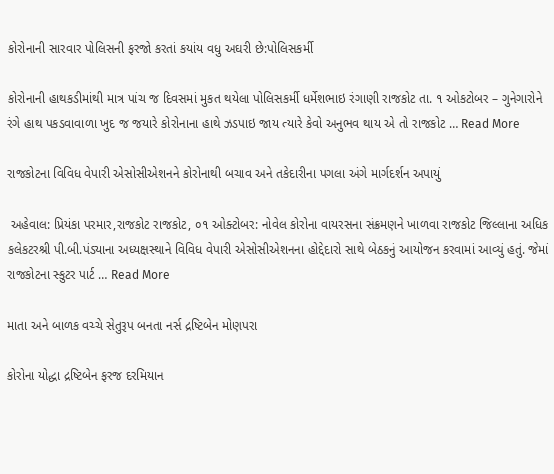કોરોનાની સારવાર પોલિસની ફરજો કરતાં કયાંય વધુ અઘરી છે:પોલિસકર્મી

કોરોનાની હાથકડીમાંથી માત્ર પાંચ જ દિવસમાં મુકત થયેલા પોલિસકર્મી ધર્મેશભાઇ રંગાણી રાજકોટ તા. ૧ ઓકટોબર – ગુનેગારોને રંગે હાથ પકડવાવાળા ખુદ જ જયારે કોરોનાના હાથે ઝડપાઇ જાય ત્યારે કેવો અનુભવ થાય એ તો રાજકોટ … Read More

રાજકોટના વિવિધ વેપારી એસોસીએશનને કોરોનાથી બચાવ અને તકેદારીના પગલા અંગે માર્ગદર્શન અપાયું

 અહેવાલ: પ્રિયંકા પરમાર,રાજકોટ રાજકોટ, ૦૧ ઓક્ટોબર: નોવેલ કોરોના વાયરસના સંક્રમણને ખાળવા રાજકોટ જિલ્લાના અધિક કલેકટરશ્રી પી.બી.પંડ્યાના અધ્યક્ષસ્થાને વિવિધ વેપારી એસોસીએશનના હોદ્દેદારો સાથે બેઠકનું આયોજન કરવામાં આવ્યું હતું. જેમાં રાજકોટના સ્કુટર પાર્ટ … Read More

માતા અને બાળક વચ્ચે સેતુરૂપ બનતા નર્સ દ્રષ્ટિબેન મોણપરા

કોરોના યોદ્ધા દ્રષ્ટિબેન ફરજ દરમિયાન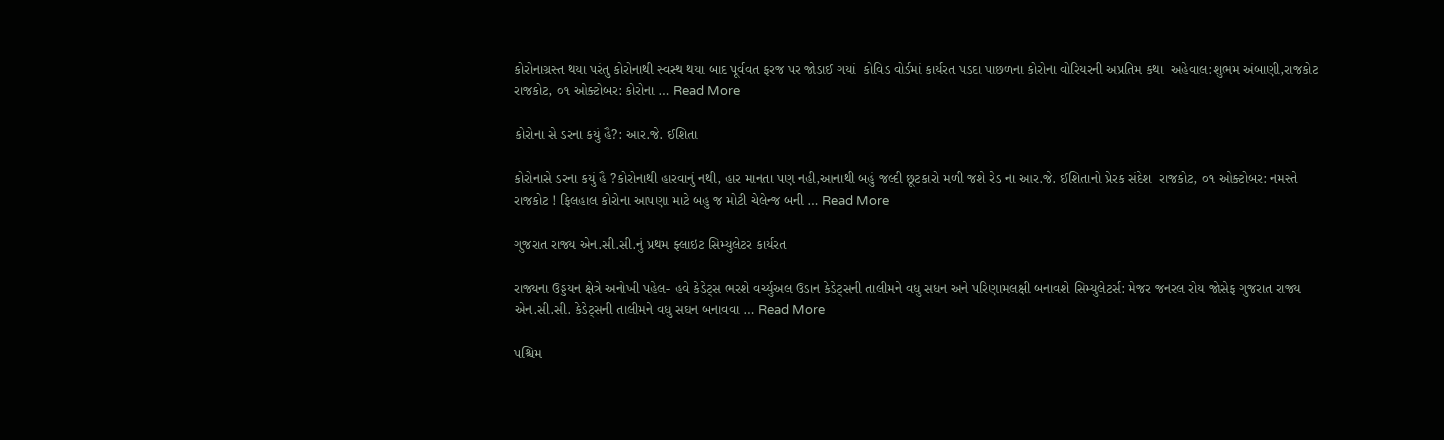કોરોનાગ્રસ્ત થયા પરંતુ કોરોનાથી સ્વસ્થ થયા બાદ પૂર્વવત ફરજ પર જોડાઈ ગયાં  કોવિડ વોર્ડમાં કાર્યરત પડદા પાછળના કોરોના વોરિયરની અપ્રતિમ કથા  અહેવાલ:શુભમ અંબાણી,રાજકોટ રાજકોટ, ૦૧ ઓક્ટોબર: કોરોના … Read More

કોરોના સે ડરના કયું હૈ?: આર.જે. ઈશિતા

કોરોનાસે ડરના કયું હૈ ?કોરોનાથી હારવાનું નથી, હાર માનતા પણ નહી,આનાથી બહું જલ્દી છૂટકારો મળી જશે રેડ ના આર.જે. ઈશિતાનો પ્રેરક સંદેશ  રાજકોટ, ૦૧ ઓક્ટોબર: નમસ્તે રાજકોટ ! ફિલહાલ કોરોના આપણા માટે બહુ જ મોટી ચેલેન્જ બની … Read More

ગુજરાત રાજ્ય એન.સી.સી.નું પ્રથમ ફ્લાઇટ સિમ્યુલેટર કાર્યરત

રાજ્યના ઉડ્ડયન ક્ષેત્રે અનોખી પહેલ- હવે કેડેટ્સ ભરશે વર્ચ્યુઅલ ઉડાન કેડેટ્સની તાલીમને વધુ સધન અને પરિણામલક્ષી બનાવશે સિમ્યુલેટર્સ: મેજર જનરલ રોય જોસેફ ગુજરાત રાજ્ય એન.સી.સી. કેડેટ્સની તાલીમને વધુ સઘન બનાવવા … Read More

પશ્ચિમ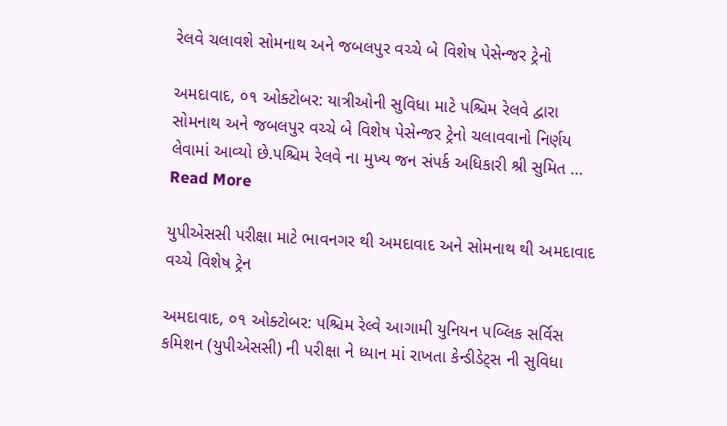રેલવે ચલાવશે સોમનાથ અને જબલપુર વચ્ચે બે વિશેષ પેસેન્જર ટ્રેનો

અમદાવાદ, ૦૧ ઓક્ટોબર: યાત્રીઓની સુવિધા માટે પશ્ચિમ રેલવે દ્વારા સોમનાથ અને જબલપુર વચ્ચે બે વિશેષ પેસેન્જર ટ્રેનો ચલાવવાનો નિર્ણય લેવામાં આવ્યો છે.પશ્ચિમ રેલવે ના મુખ્ય જન સંપર્ક અધિકારી શ્રી સુમિત … Read More

યુપીએસસી પરીક્ષા માટે ભાવનગર થી અમદાવાદ અને સોમનાથ થી અમદાવાદ વચ્ચે વિશેષ ટ્રેન

અમદાવાદ, ૦૧ ઓક્ટોબર: પશ્ચિમ રેલ્વે આગામી યુનિયન પબ્લિક સર્વિસ કમિશન (યુપીએસસી) ની પરીક્ષા ને ધ્યાન માં રાખતા કેન્ડીડેટ્સ ની સુવિધા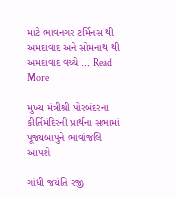માટે ભાવનગર ટર્મિનસ થી અમદાવાદ અને સોમનાથ થી અમદાવાદ વચ્ચે … Read More

મુખ્ય મંત્રીશ્રી પોરબંદરના કીર્તિમંદિરની પ્રાર્થના સભામાં પૂજ્યબાપુને ભાવાંજલિ આપશે

ગાંધી જયંતિ રજી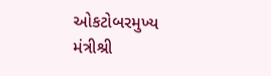ઓકટોબરમુખ્ય મંત્રીશ્રી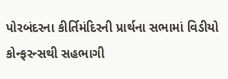પોરબંદરના કીર્તિમંદિરની પ્રાર્થના સભામાં વિડીયો કોન્ફરન્સથી સહભાગી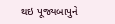થઇ પૂજ્યબાપુને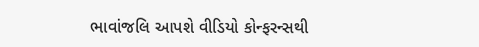ભાવાંજલિ આપશે વીડિયો કોન્ફરન્સથી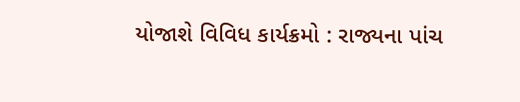યોજાશે વિવિધ કાર્યક્રમો : રાજ્યના પાંચ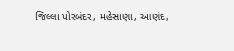જિલ્લા પોરબંદર, મહેસાણા, આણંદ,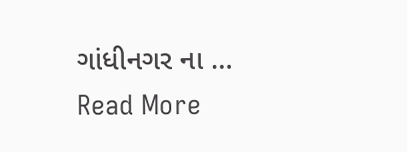ગાંધીનગર ના … Read More